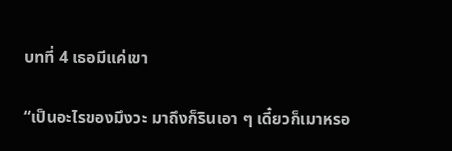บทที่ 4 เธอมีแค่เขา

“เป็นอะไรของมึงวะ มาถึงก็รินเอา ๆ เดี๋ยวก็เมาหรอ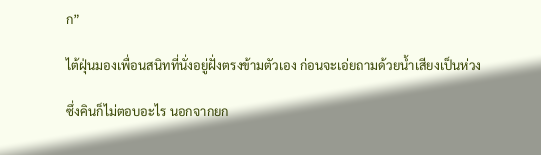ก”

ไต้ฝุ่นมองเพื่อนสนิทที่นั่งอยู่ฝั่งตรงข้ามตัวเอง ก่อนจะเอ่ยถามด้วยน้ำเสียงเป็นห่วง

ซึ่งคินก็ไม่ตอบอะไร นอกจากยก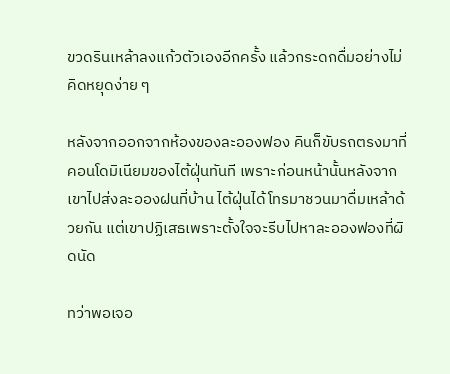ขวดรินเหล้าลงแก้วตัวเองอีกครั้ง แล้วกระดกดื่มอย่างไม่คิดหยุดง่าย ๆ

หลังจากออกจากห้องของละอองฟอง คินก็ขับรถตรงมาที่คอนโดมิเนียมของไต้ฝุ่นทันที เพราะก่อนหน้านั้นหลังจากเขาไปส่งละอองฝนที่บ้าน ไต้ฝุ่นได้โทรมาชวนมาดื่มเหล้าด้วยกัน แต่เขาปฏิเสธเพราะตั้งใจจะรีบไปหาละอองฟองที่ผิดนัด

ทว่าพอเจอ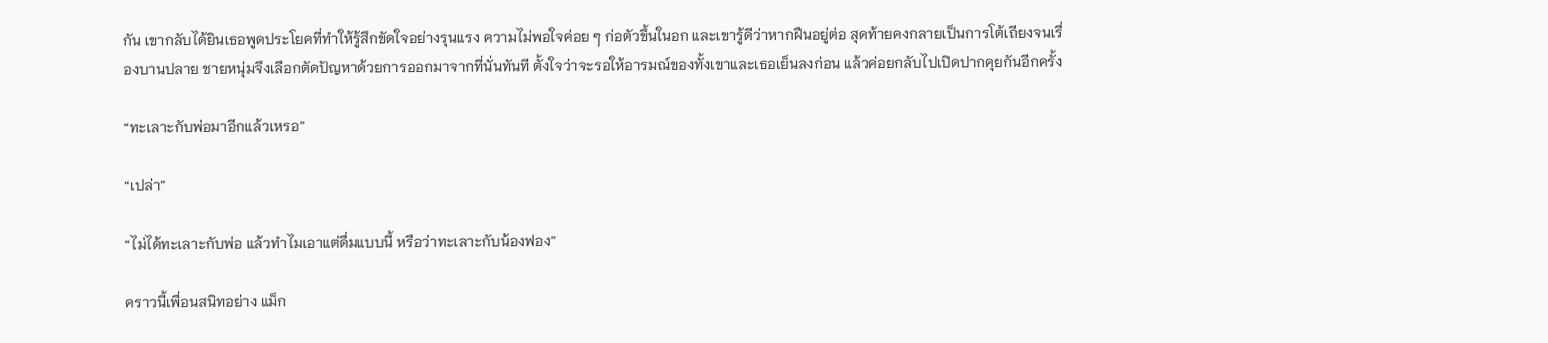กัน เขากลับได้ยินเธอพูดประโยคที่ทำให้รู้สึกขัดใจอย่างรุนแรง ความไม่พอใจค่อย ๆ ก่อตัวขึ้นในอก และเขารู้ดีว่าหากฝืนอยู่ต่อ สุดท้ายคงกลายเป็นการโต้เถียงจนเรื่องบานปลาย ชายหนุ่มจึงเลือกตัดปัญหาด้วยการออกมาจากที่นั่นทันที ตั้งใจว่าจะรอให้อารมณ์ของทั้งเขาและเธอเย็นลงก่อน แล้วค่อยกลับไปเปิดปากคุยกันอีกครั้ง

“ทะเลาะกับพ่อมาอีกแล้วเหรอ”

“เปล่า”

“ไม่ได้ทะเลาะกับพ่อ แล้วทำไมเอาแต่ดื่มแบบนี้ หรือว่าทะเลาะกับน้องฟอง”

คราวนี้เพื่อนสนิทอย่าง แม็ก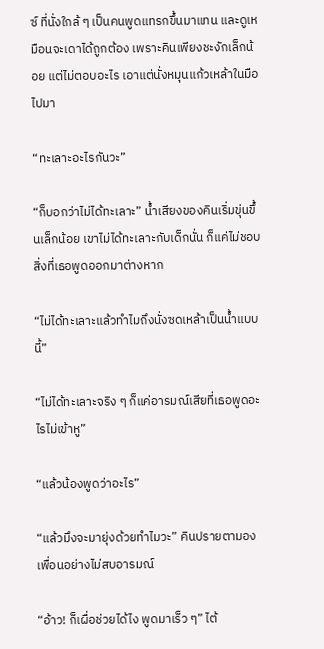ซ์ ที่นั่งใกล้ ๆ เป็นคนพูดแทรกขึ้นมาแทน และดูเหมือนจะเดาได้ถูกต้อง เพราะคินเพียงชะงักเล็กน้อย แต่ไม่ตอบอะไร เอาแต่นั่งหมุนแก้วเหล้าในมือไปมา

“ทะเลาะอะไรกันวะ”

“ก็บอกว่าไม่ได้ทะเลาะ” น้ำเสียงของคินเริ่มขุ่นขึ้นเล็กน้อย เขาไม่ได้ทะเลาะกับเด็กนั่น ก็แค่ไม่ชอบสิ่งที่เธอพูดออกมาต่างหาก

“ไม่ได้ทะเลาะแล้วทำไมถึงนั่งซดเหล้าเป็นน้ำแบบนี้”

“ไม่ได้ทะเลาะจริง ๆ ก็แค่อารมณ์เสียที่เธอพูดอะไรไม่เข้าหู”

“แล้วน้องพูดว่าอะไร”

“แล้วมึงจะมายุ่งด้วยทำไมวะ” คินปรายตามองเพื่อนอย่างไม่สบอารมณ์

“อ้าว! ก็เผื่อช่วยได้ไง พูดมาเร็ว ๆ” ไต้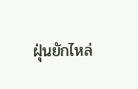ฝุ่นยักไหล่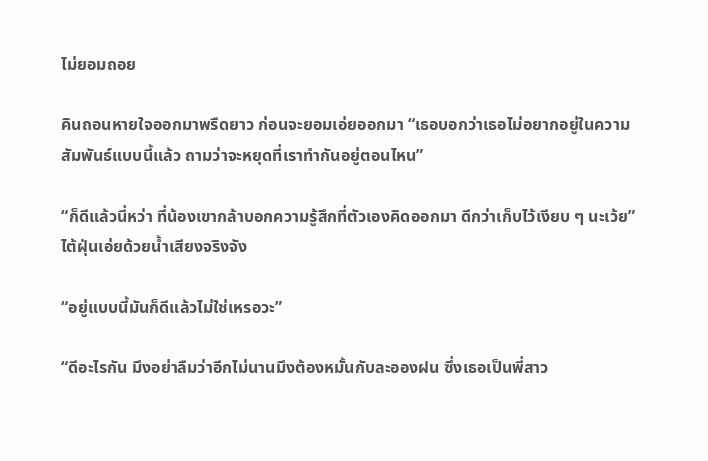ไม่ยอมถอย

คินถอนหายใจออกมาพรืดยาว ก่อนจะยอมเอ่ยออกมา “เธอบอกว่าเธอไม่อยากอยู่ในความสัมพันธ์แบบนี้แล้ว ถามว่าจะหยุดที่เราทำกันอยู่ตอนไหน”

“ก็ดีแล้วนี่หว่า ที่น้องเขากล้าบอกความรู้สึกที่ตัวเองคิดออกมา ดีกว่าเก็บไว้เงียบ ๆ นะเว้ย” ไต้ฝุ่นเอ่ยด้วยน้ำเสียงจริงจัง

“อยู่แบบนี้มันก็ดีแล้วไม่ใช่เหรอวะ”

“ดีอะไรกัน มึงอย่าลืมว่าอีกไม่นานมึงต้องหมั้นกับละอองฝน ซึ่งเธอเป็นพี่สาว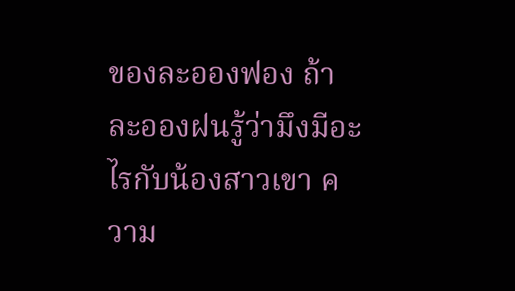ของละอองฟอง ถ้าละอองฝนรู้ว่ามึงมีอะไรกับน้องสาวเขา ความ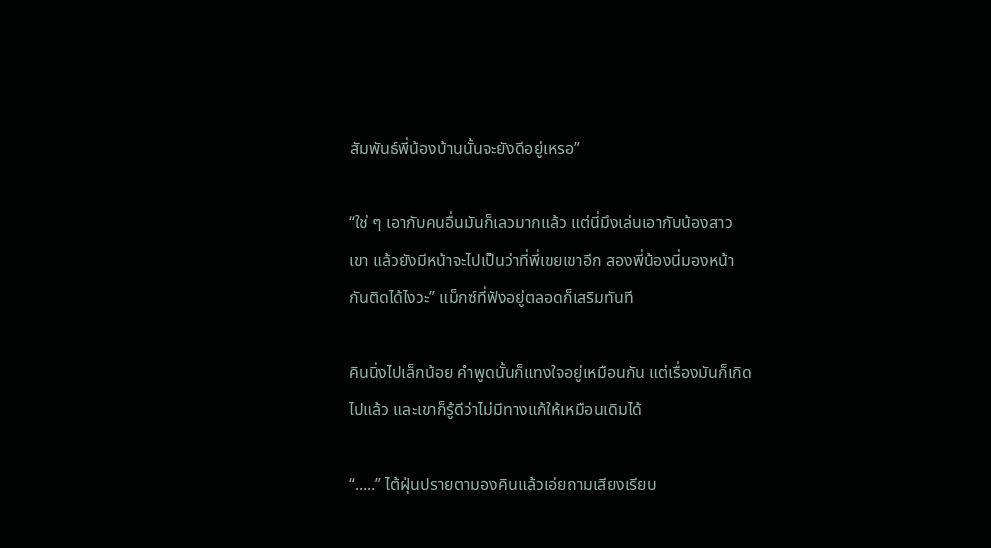สัมพันธ์พี่น้องบ้านนั้นจะยังดีอยู่เหรอ”

“ใช่ ๆ เอากับคนอื่นมันก็เลวมากแล้ว แต่นี่มึงเล่นเอากับน้องสาวเขา แล้วยังมีหน้าจะไปเป็นว่าที่พี่เขยเขาอีก สองพี่น้องนี่มองหน้ากันติดได้ไงวะ” แม็กซ์ที่ฟังอยู่ตลอดก็เสริมทันที

คินนิ่งไปเล็กน้อย คำพูดนั้นก็แทงใจอยู่เหมือนกัน แต่เรื่องมันก็เกิดไปแล้ว และเขาก็รู้ดีว่าไม่มีทางแก้ให้เหมือนเดิมได้

“.....” ไต้ฝุ่นปรายตามองคินแล้วเอ่ยถามเสียงเรียบ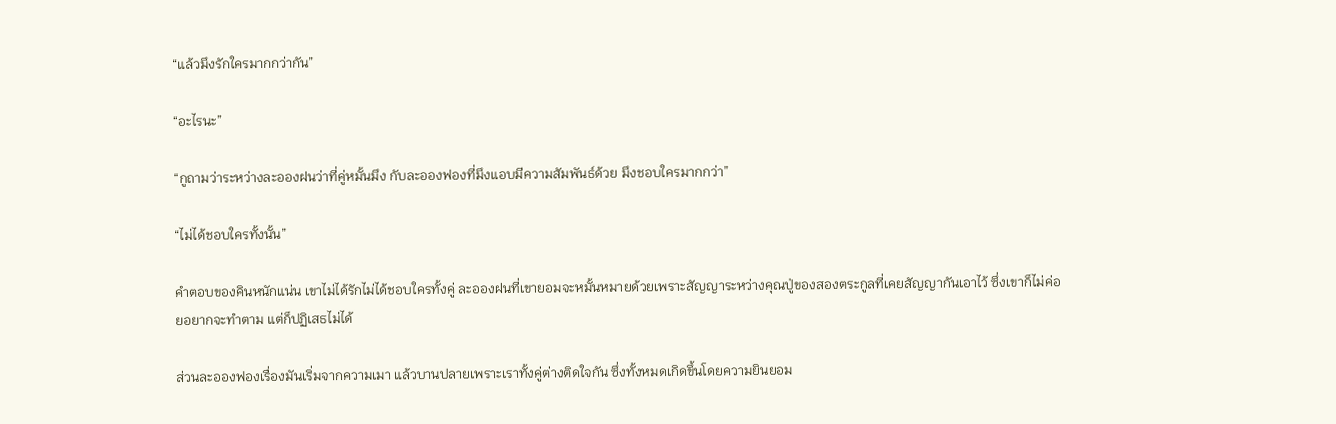“แล้วมึงรักใครมากกว่ากัน”

“อะไรนะ”

“กูถามว่าระหว่างละอองฝนว่าที่คู่หมั้นมึง กับละอองฟองที่มึงแอบมีความสัมพันธ์ด้วย มึงชอบใครมากกว่า”

“ไม่ได้ชอบใครทั้งนั้น”

คำตอบของคินหนักแน่น เขาไม่ได้รักไม่ได้ชอบใครทั้งคู่ ละอองฝนที่เขายอมจะหมั้นหมายด้วยเพราะสัญญาระหว่างคุณปู่ของสองตระกูลที่เคยสัญญากันเอาไว้ ซึ่งเขาก็ไม่ค่อยอยากจะทำตาม แต่ก็ปฏิเสธไม่ได้

ส่วนละอองฟองเรื่องมันเริ่มจากความเมา แล้วบานปลายเพราะเราทั้งคู่ต่างติดใจกัน ซึ่งทั้งหมดเกิดขึ้นโดยความยินยอม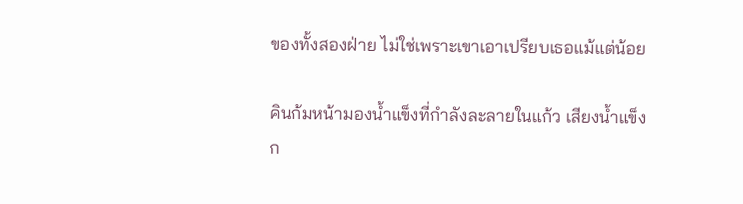ของทั้งสองฝ่าย ไม่ใช่เพราะเขาเอาเปรียบเธอแม้แต่น้อย

คินก้มหน้ามองน้ำแข็งที่กำลังละลายในแก้ว เสียงน้ำแข็งก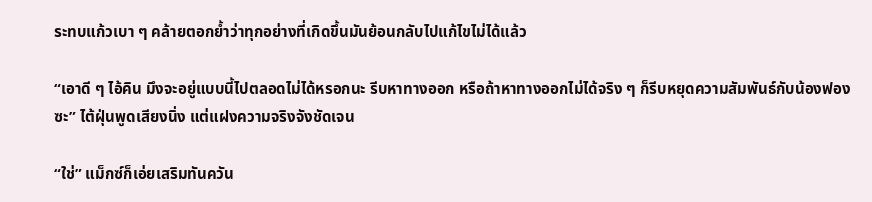ระทบแก้วเบา ๆ คล้ายตอกย้ำว่าทุกอย่างที่เกิดขึ้นมันย้อนกลับไปแก้ไขไม่ได้แล้ว

“เอาดี ๆ ไอ้คิน มึงจะอยู่แบบนี้ไปตลอดไม่ได้หรอกนะ รีบหาทางออก หรือถ้าหาทางออกไม่ได้จริง ๆ ก็รีบหยุดความสัมพันธ์กับน้องฟองซะ” ไต้ฝุ่นพูดเสียงนิ่ง แต่แฝงความจริงจังชัดเจน

“ใช่” แม็กซ์ก็เอ่ยเสริมทันควัน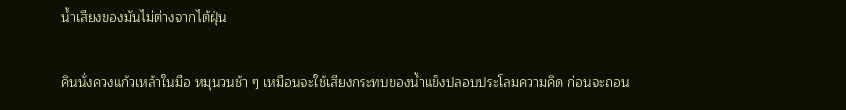น้ำเสียงของมันไม่ต่างจากไต้ฝุ่น

คินนั่งควงแก้วเหล้าในมือ หมุนวนช้า ๆ เหมือนจะใช้เสียงกระทบของน้ำแข็งปลอบประโลมความคิด ก่อนจะถอน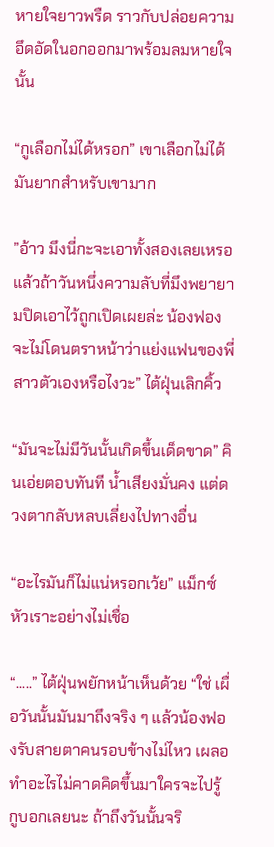หายใจยาวพรืด ราวกับปล่อยความอึดอัดในอกออกมาพร้อมลมหายใจนั้น

“กูเลือกไม่ได้หรอก” เขาเลือกไม่ได้ มันยากสำหรับเขามาก

”อ้าว มึงนี่กะจะเอาทั้งสองเลยเหรอ แล้วถ้าวันหนึ่งความลับที่มึงพยายามปิดเอาไว้ถูกเปิดเผยล่ะ น้องฟองจะไม่โดนตราหน้าว่าแย่งแฟนของพี่สาวตัวเองหรือไงวะ” ไต้ฝุ่นเลิกคิ้ว

“มันจะไม่มีวันนั้นเกิดขึ้นเด็ดขาด” คินเอ่ยตอบทันที น้ำเสียงมั่นคง แต่ดวงตากลับหลบเลี่ยงไปทางอื่น

“อะไรมันก็ไม่แน่หรอกเว้ย” แม็กซ์หัวเราะอย่างไม่เชื่อ

“.....” ไต้ฝุ่นพยักหน้าเห็นด้วย “ใช่ เผื่อวันนั้นมันมาถึงจริง ๆ แล้วน้องฟองรับสายตาคนรอบข้างไม่ไหว เผลอทำอะไรไม่คาดคิดขึ้นมาใครจะไปรู้ กูบอกเลยนะ ถ้าถึงวันนั้นจริ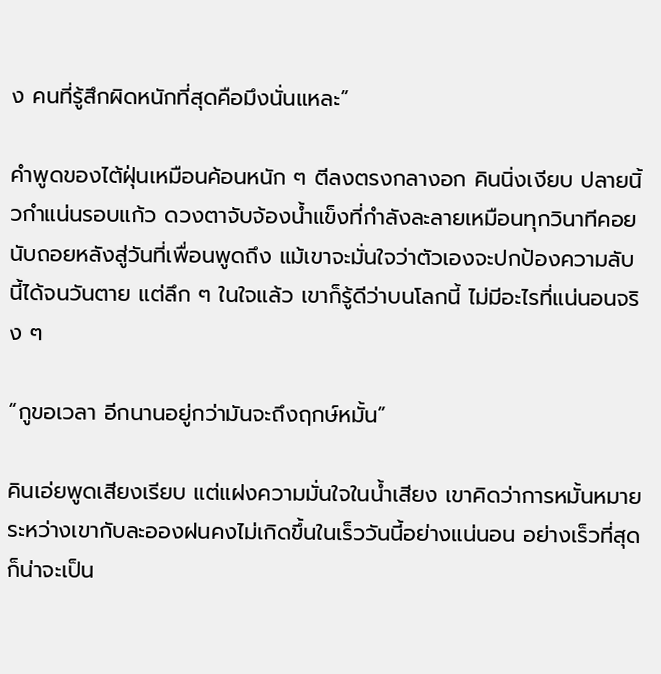ง คนที่รู้สึกผิดหนักที่สุดคือมึงนั่นแหละ”

คำพูดของไต้ฝุ่นเหมือนค้อนหนัก ๆ ตีลงตรงกลางอก คินนิ่งเงียบ ปลายนิ้วกำแน่นรอบแก้ว ดวงตาจับจ้องน้ำแข็งที่กำลังละลายเหมือนทุกวินาทีคอยนับถอยหลังสู่วันที่เพื่อนพูดถึง แม้เขาจะมั่นใจว่าตัวเองจะปกป้องความลับนี้ได้จนวันตาย แต่ลึก ๆ ในใจแล้ว เขาก็รู้ดีว่าบนโลกนี้ ไม่มีอะไรที่แน่นอนจริง ๆ

“กูขอเวลา อีกนานอยู่กว่ามันจะถึงฤกษ์หมั้น”

คินเอ่ยพูดเสียงเรียบ แต่แฝงความมั่นใจในน้ำเสียง เขาคิดว่าการหมั้นหมายระหว่างเขากับละอองฝนคงไม่เกิดขึ้นในเร็ววันนี้อย่างแน่นอน อย่างเร็วที่สุดก็น่าจะเป็น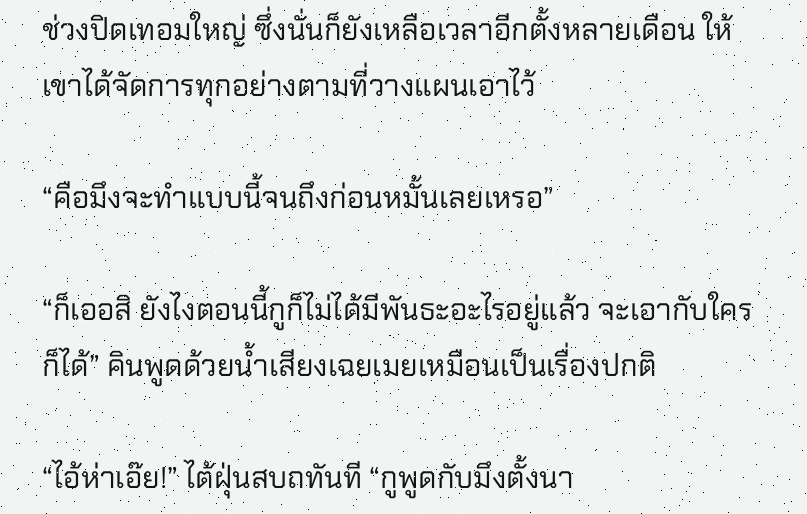ช่วงปิดเทอมใหญ่ ซึ่งนั่นก็ยังเหลือเวลาอีกตั้งหลายเดือน ให้เขาได้จัดการทุกอย่างตามที่วางแผนเอาไว้

“คือมึงจะทำแบบนี้จนถึงก่อนหมั้นเลยเหรอ”

“ก็เออสิ ยังไงตอนนี้กูก็ไม่ได้มีพันธะอะไรอยู่แล้ว จะเอากับใครก็ได้” คินพูดด้วยน้ำเสียงเฉยเมยเหมือนเป็นเรื่องปกติ

“ไอ้ห่าเอ๊ย!” ไต้ฝุ่นสบถทันที “กูพูดกับมึงตั้งนา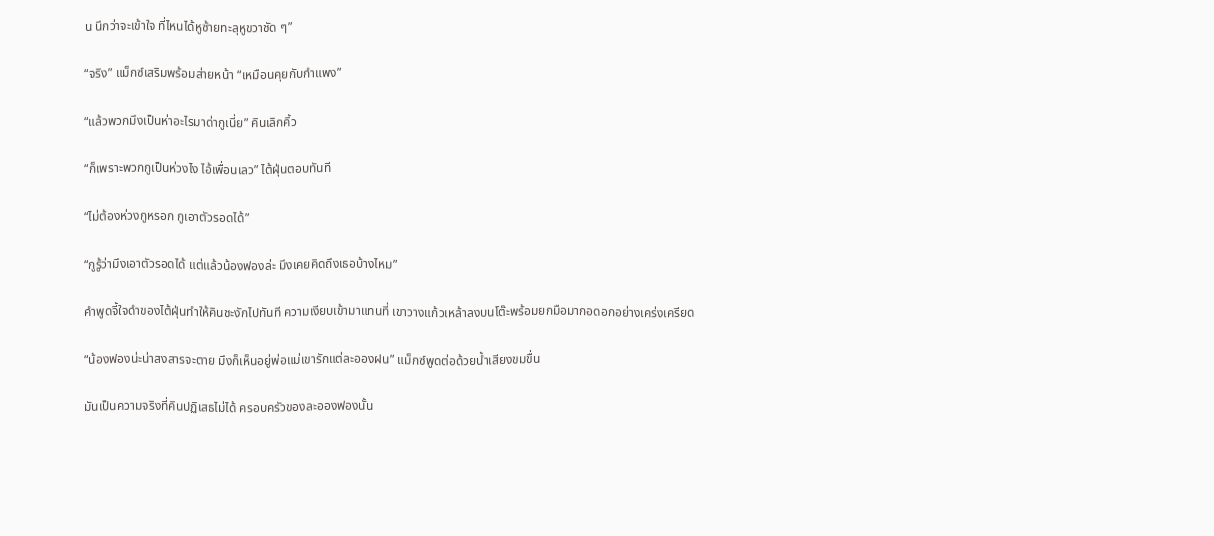น นึกว่าจะเข้าใจ ที่ไหนได้หูซ้ายทะลุหูขวาชัด ๆ”

“จริง” แม็กซ์เสริมพร้อมส่ายหน้า “เหมือนคุยกับกำแพง”

“แล้วพวกมึงเป็นห่าอะไรมาด่ากูเนี่ย” คินเลิกคิ้ว

“ก็เพราะพวกกูเป็นห่วงไง ไอ้เพื่อนเลว” ไต้ฝุ่นตอบทันที

“ไม่ต้องห่วงกูหรอก กูเอาตัวรอดได้”

“กูรู้ว่ามึงเอาตัวรอดได้ แต่แล้วน้องฟองล่ะ มึงเคยคิดถึงเธอบ้างไหม”

คำพูดจี้ใจดำของไต้ฝุ่นทำให้คินชะงักไปทันที ความเงียบเข้ามาแทนที่ เขาวางแก้วเหล้าลงบนโต๊ะพร้อมยกมือมากอดอกอย่างเคร่งเครียด

“น้องฟองน่ะน่าสงสารจะตาย มึงก็เห็นอยู่พ่อแม่เขารักแต่ละอองฝน” แม็กซ์พูดต่อด้วยน้ำเสียงขมขื่น

มันเป็นความจริงที่คินปฏิเสธไม่ได้ ครอบครัวของละอองฟองนั้น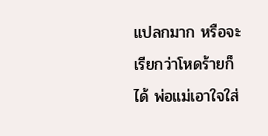แปลกมาก หรือจะเรียกว่าโหดร้ายก็ได้ พ่อแม่เอาใจใส่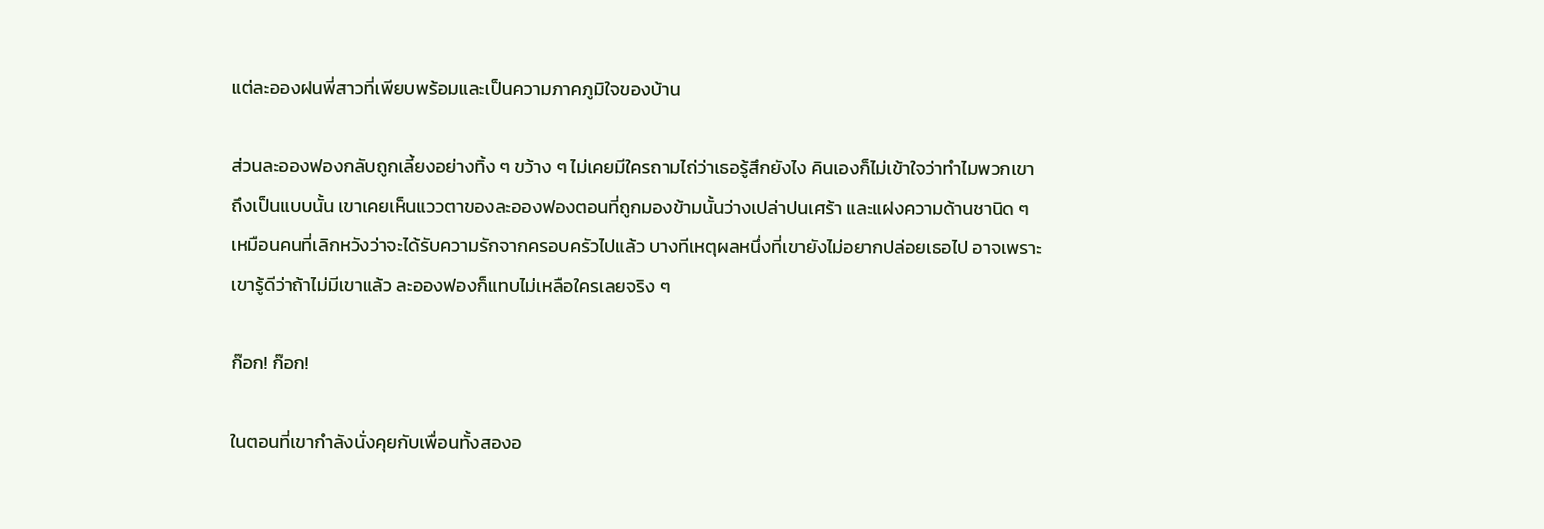แต่ละอองฝนพี่สาวที่เพียบพร้อมและเป็นความภาคภูมิใจของบ้าน

ส่วนละอองฟองกลับถูกเลี้ยงอย่างทิ้ง ๆ ขว้าง ๆ ไม่เคยมีใครถามไถ่ว่าเธอรู้สึกยังไง คินเองก็ไม่เข้าใจว่าทำไมพวกเขาถึงเป็นแบบนั้น เขาเคยเห็นแววตาของละอองฟองตอนที่ถูกมองข้ามนั้นว่างเปล่าปนเศร้า และแฝงความด้านชานิด ๆ เหมือนคนที่เลิกหวังว่าจะได้รับความรักจากครอบครัวไปแล้ว บางทีเหตุผลหนึ่งที่เขายังไม่อยากปล่อยเธอไป อาจเพราะเขารู้ดีว่าถ้าไม่มีเขาแล้ว ละอองฟองก็แทบไม่เหลือใครเลยจริง ๆ

ก๊อก! ก๊อก!

ในตอนที่เขากำลังนั่งคุยกับเพื่อนทั้งสองอ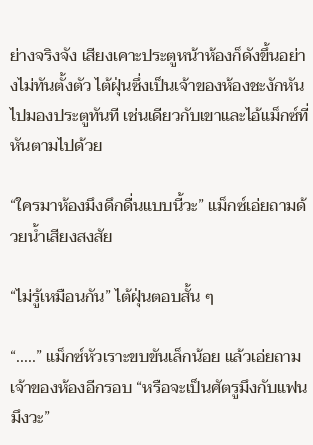ย่างจริงจัง เสียงเคาะประตูหน้าห้องก็ดังขึ้นอย่างไม่ทันตั้งตัว ไต้ฝุ่นซึ่งเป็นเจ้าของห้องชะงักหันไปมองประตูทันที เช่นเดียวกับเขาและไอ้แม็กซ์ที่หันตามไปด้วย

“ใครมาห้องมึงดึกดื่นแบบนี้วะ” แม็กซ์เอ่ยถามด้วยน้ำเสียงสงสัย

“ไม่รู้เหมือนกัน” ไต้ฝุ่นตอบสั้น ๆ

“.....” แม็กซ์หัวเราะขบขันเล็กน้อย แล้วเอ่ยถามเจ้าของห้องอีกรอบ “หรือจะเป็นศัตรูมึงกับแฟนมึงวะ”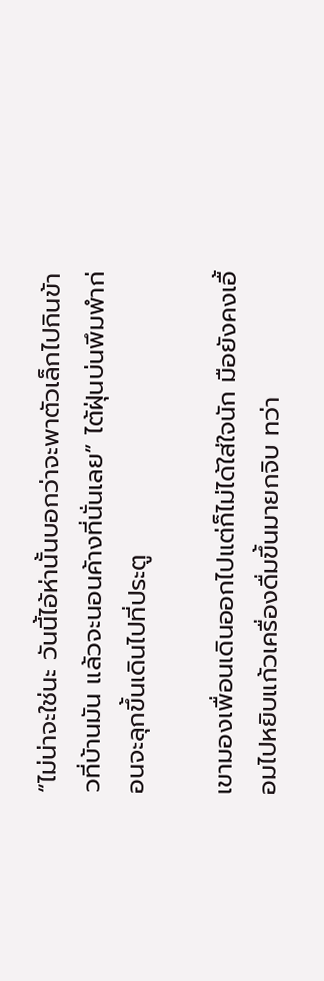“ไม่น่าจะใช่นะ วันนี้ไอ้ห่านั้นบอกว่าจะพาตัวเล็กไปกินข้าวที่บ้านมัน แล้วจะนอนค้างที่นั่นเลย” ไต้ฝุ่นบ่นพึมพำก่อนจะลุกขึ้นเดินไปที่ประตู

เขามองเพื่อนเดินออกไปแต่ก็ไม่ได้ใส่ใจนัก มือยังคงเอื้อมไปหยิบแก้วเครื่องดื่มขึ้นมายกจิบ ทว่า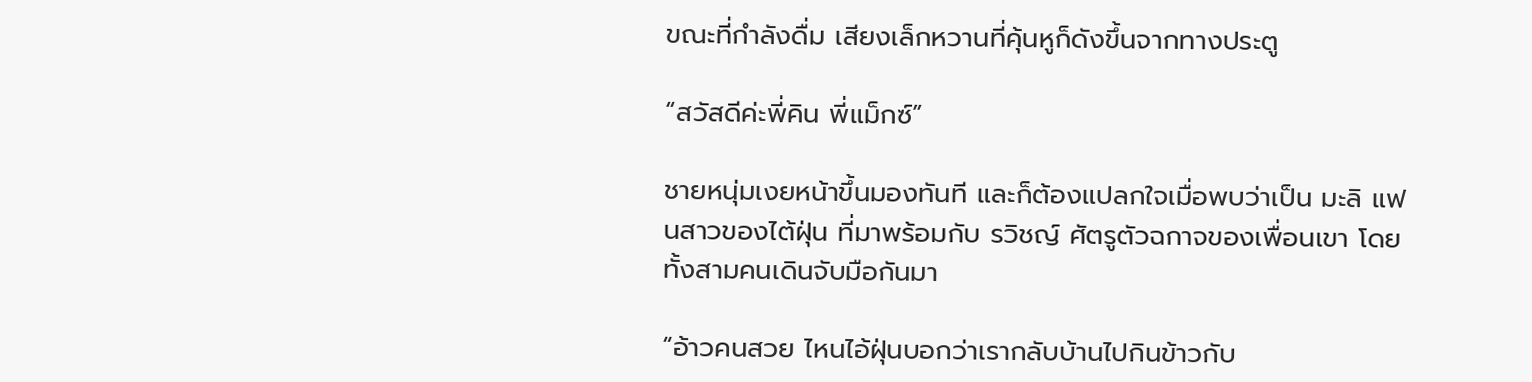ขณะที่กำลังดื่ม เสียงเล็กหวานที่คุ้นหูก็ดังขึ้นจากทางประตู

“สวัสดีค่ะพี่คิน พี่แม็กซ์”

ชายหนุ่มเงยหน้าขึ้นมองทันที และก็ต้องแปลกใจเมื่อพบว่าเป็น มะลิ แฟนสาวของไต้ฝุ่น ที่มาพร้อมกับ รวิชญ์ ศัตรูตัวฉกาจของเพื่อนเขา โดยทั้งสามคนเดินจับมือกันมา

“อ้าวคนสวย ไหนไอ้ฝุ่นบอกว่าเรากลับบ้านไปกินข้าวกับ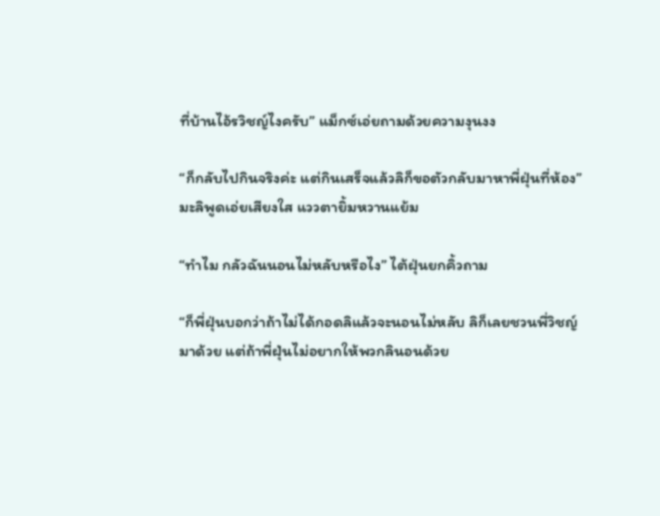ที่บ้านไอ้รวิชญ์ไงครับ” แม็กซ์เอ่ยถามด้วยความงุนงง

“ก็กลับไปกินจริงค่ะ แต่กินเสร็จแล้วลิก็ขอตัวกลับมาหาพี่ฝุ่นที่ห้อง” มะลิพูดเอ่ยเสียงใส แววตายิ้มหวานแย้ม

“ทำไม กลัวฉันนอนไม่หลับหรือไง” ไต้ฝุ่นยกคิ้วถาม

“ก็พี่ฝุ่นบอกว่าถ้าไม่ได้กอดลิแล้วจะนอนไม่หลับ ลิก็เลยชวนพี่วิชญ์มาด้วย แต่ถ้าพี่ฝุ่นไม่อยากให้พวกลินอนด้วย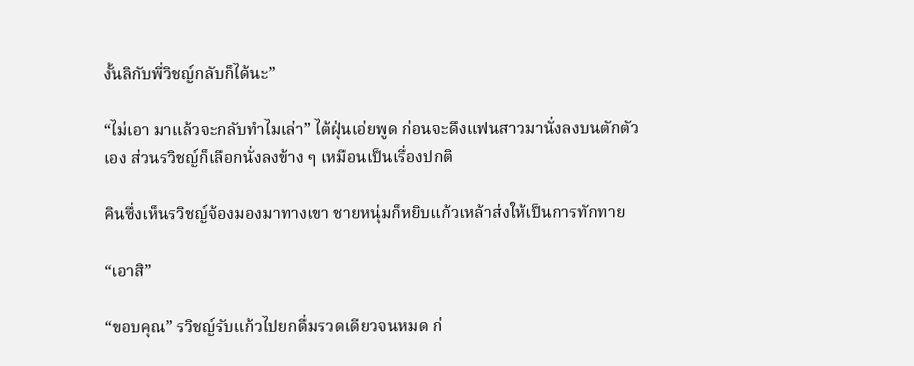งั้นลิกับพี่วิชญ์กลับก็ได้นะ”

“ไม่เอา มาแล้วจะกลับทำไมเล่า” ไต้ฝุ่นเอ่ยพูด ก่อนจะดึงแฟนสาวมานั่งลงบนตักตัวเอง ส่วนรวิชญ์ก็เลือกนั่งลงข้าง ๆ เหมือนเป็นเรื่องปกติ

คินซึ่งเห็นรวิชญ์จ้องมองมาทางเขา ชายหนุ่มก็หยิบแก้วเหล้าส่งให้เป็นการทักทาย

“เอาสิ”

“ขอบคุณ” รวิชญ์รับแก้วไปยกดื่มรวดเดียวจนหมด ก่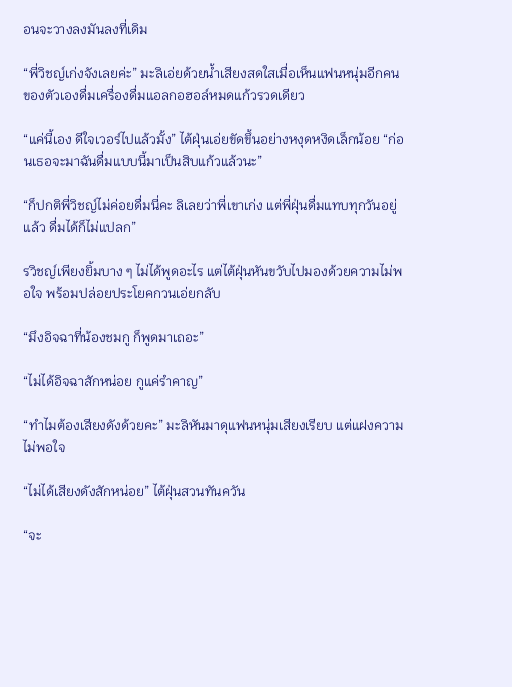อนจะวางลงมันลงที่เดิม

“พี่วิชญ์เก่งจังเลยค่ะ” มะลิเอ่ยด้วยน้ำเสียงสดใสเมื่อเห็นแฟนหนุ่มอีกคนของตัวเองดื่มเครื่องดื่มแอลกอฮอล์หมดแก้วรวดเดียว

“แค่นี้เอง ดีใจเวอร์ไปแล้วมั้ง” ไต้ฝุ่นเอ่ยขัดขึ้นอย่างหงุดหงิดเล็กน้อย “ก่อนเธอจะมาฉันดื่มแบบนี้มาเป็นสิบแก้วแล้วนะ”

“ก็ปกติพี่วิชญ์ไม่ค่อยดื่มนี่คะ ลิเลยว่าพี่เขาเก่ง แต่พี่ฝุ่นดื่มแทบทุกวันอยู่แล้ว ดื่มได้ก็ไม่แปลก”

รวิชญ์เพียงยิ้มบาง ๆ ไม่ได้พูดอะไร แต่ไต้ฝุ่นหันขวับไปมองด้วยความไม่พอใจ พร้อมปล่อยประโยคกวนเอ่ยกลับ

“มึงอิจฉาที่น้องชมกู ก็พูดมาเถอะ”

“ไม่ได้อิจฉาสักหน่อย กูแค่รำคาญ”

“ทำไมต้องเสียงดังด้วยคะ” มะลิหันมาดุแฟนหนุ่มเสียงเรียบ แต่แฝงความไม่พอใจ

“ไม่ได้เสียงดังสักหน่อย” ไต้ฝุ่นสวนทันควัน

“จะ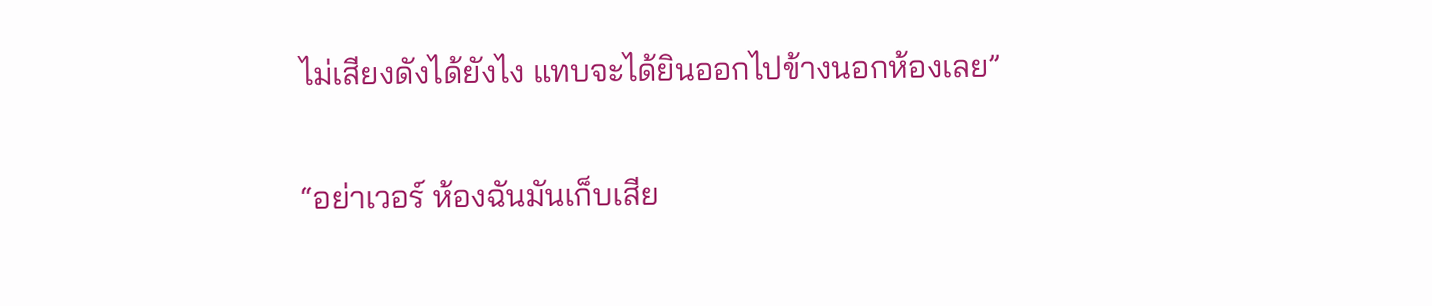ไม่เสียงดังได้ยังไง แทบจะได้ยินออกไปข้างนอกห้องเลย”

“อย่าเวอร์ ห้องฉันมันเก็บเสีย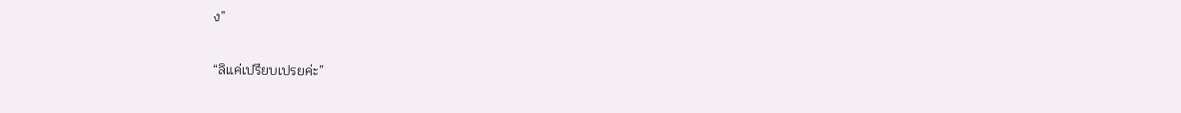ง”

“ลิแค่เปรียบเปรยค่ะ”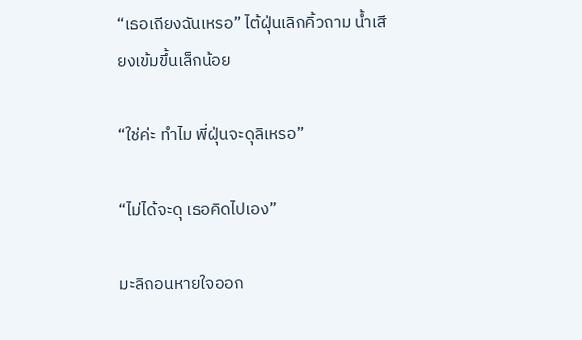“เธอเถียงฉันเหรอ” ไต้ฝุ่นเลิกคิ้วถาม น้ำเสียงเข้มขึ้นเล็กน้อย

“ใช่ค่ะ ทำไม พี่ฝุ่นจะดุลิเหรอ”

“ไม่ได้จะดุ เธอคิดไปเอง”

มะลิถอนหายใจออก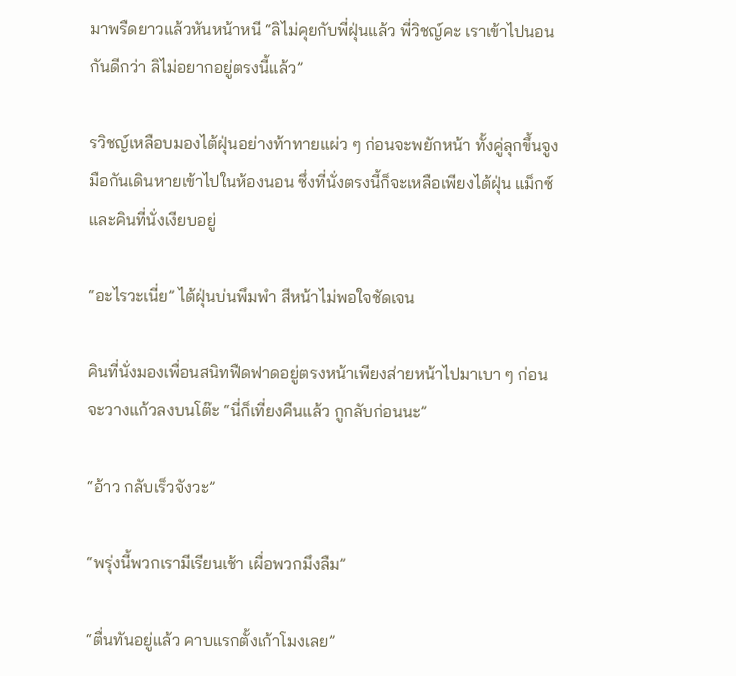มาพรืดยาวแล้วหันหน้าหนี “ลิไม่คุยกับพี่ฝุ่นแล้ว พี่วิชญ์คะ เราเข้าไปนอนกันดีกว่า ลิไม่อยากอยู่ตรงนี้แล้ว”

รวิชญ์เหลือบมองไต้ฝุ่นอย่างท้าทายแผ่ว ๆ ก่อนจะพยักหน้า ทั้งคู่ลุกขึ้นจูงมือกันเดินหายเข้าไปในห้องนอน ซึ่งที่นั่งตรงนี้ก็จะเหลือเพียงไต้ฝุ่น แม็กซ์ และคินที่นั่งเงียบอยู่

“อะไรวะเนี่ย” ไต้ฝุ่นบ่นพึมพำ สีหน้าไม่พอใจชัดเจน

คินที่นั่งมองเพื่อนสนิทฟืดฟาดอยู่ตรงหน้าเพียงส่ายหน้าไปมาเบา ๆ ก่อนจะวางแก้วลงบนโต๊ะ “นี่ก็เที่ยงคืนแล้ว กูกลับก่อนนะ”

“อ้าว กลับเร็วจังวะ”

“พรุ่งนี้พวกเรามีเรียนเช้า เผื่อพวกมึงลืม”

“ตื่นทันอยู่แล้ว คาบแรกตั้งเก้าโมงเลย”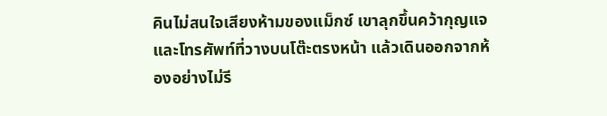คินไม่สนใจเสียงห้ามของแม็กซ์ เขาลุกขึ้นคว้ากุญแจและโทรศัพท์ที่วางบนโต๊ะตรงหน้า แล้วเดินออกจากห้องอย่างไม่รี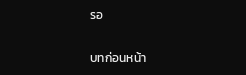รอ

บทก่อนหน้า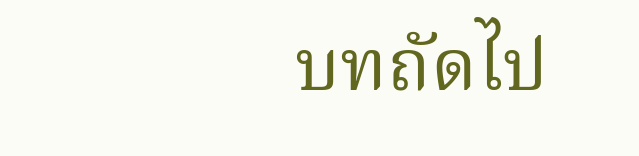บทถัดไป